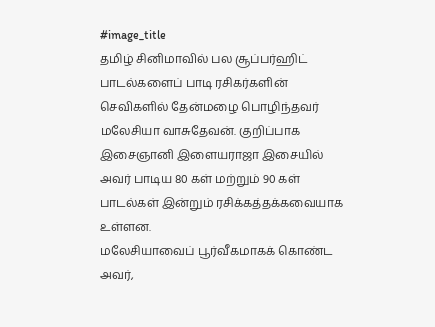#image_title
தமிழ் சினிமாவில் பல சூப்பர்ஹிட் பாடல்களைப் பாடி ரசிகர்களின் செவிகளில் தேன்மழை பொழிந்தவர் மலேசியா வாசுதேவன். குறிப்பாக இசைஞானி இளையராஜா இசையில் அவர் பாடிய 80 கள் மற்றும் 90 கள் பாடல்கள் இன்றும் ரசிக்கத்தக்கவையாக உள்ளன.
மலேசியாவைப் பூர்வீகமாகக் கொண்ட அவர்,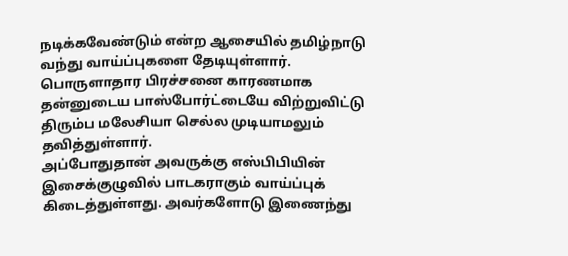நடிக்கவேண்டும் என்ற ஆசையில் தமிழ்நாடு வந்து வாய்ப்புகளை தேடியுள்ளார். பொருளாதார பிரச்சனை காரணமாக தன்னுடைய பாஸ்போர்ட்டையே விற்றுவிட்டு திரும்ப மலேசியா செல்ல முடியாமலும் தவித்துள்ளார்.
அப்போதுதான் அவருக்கு எஸ்பிபியின் இசைக்குழுவில் பாடகராகும் வாய்ப்புக் கிடைத்துள்ளது. அவர்களோடு இணைந்து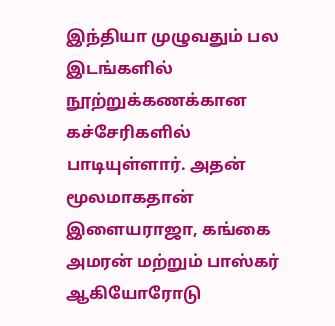இந்தியா முழுவதும் பல இடங்களில் நூற்றுக்கணக்கான கச்சேரிகளில் பாடியுள்ளார். அதன் மூலமாகதான் இளையராஜா, கங்கை அமரன் மற்றும் பாஸ்கர் ஆகியோரோடு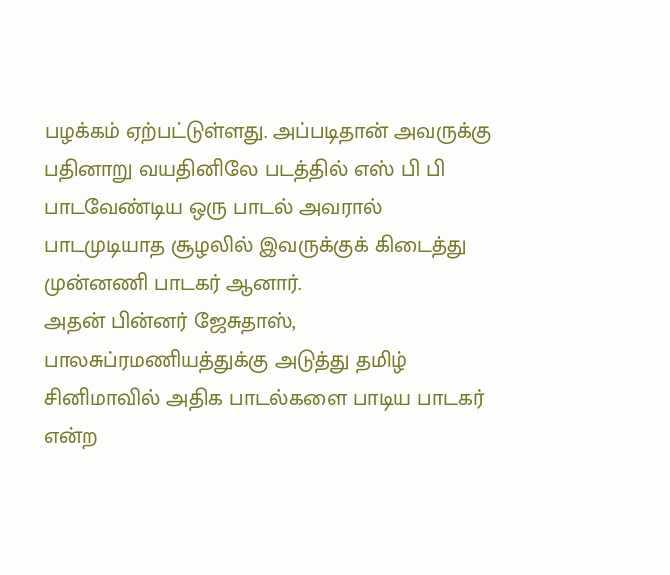பழக்கம் ஏற்பட்டுள்ளது. அப்படிதான் அவருக்கு பதினாறு வயதினிலே படத்தில் எஸ் பி பி பாடவேண்டிய ஒரு பாடல் அவரால் பாடமுடியாத சூழலில் இவருக்குக் கிடைத்து முன்னணி பாடகர் ஆனார்.
அதன் பின்னர் ஜேசுதாஸ், பாலசுப்ரமணியத்துக்கு அடுத்து தமிழ் சினிமாவில் அதிக பாடல்களை பாடிய பாடகர் என்ற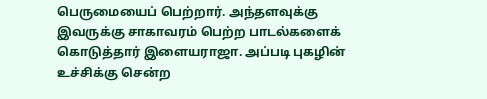பெருமையைப் பெற்றார். அந்தளவுக்கு இவருக்கு சாகாவரம் பெற்ற பாடல்களைக் கொடுத்தார் இளையராஜா. அப்படி புகழின் உச்சிக்கு சென்ற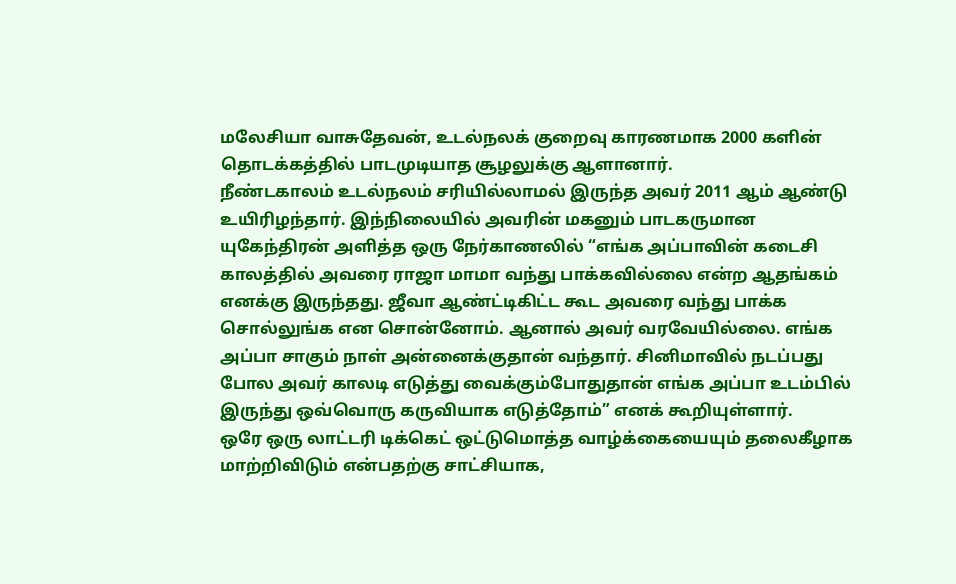மலேசியா வாசுதேவன், உடல்நலக் குறைவு காரணமாக 2000 களின் தொடக்கத்தில் பாடமுடியாத சூழலுக்கு ஆளானார்.
நீண்டகாலம் உடல்நலம் சரியில்லாமல் இருந்த அவர் 2011 ஆம் ஆண்டு உயிரிழந்தார். இந்நிலையில் அவரின் மகனும் பாடகருமான யுகேந்திரன் அளித்த ஒரு நேர்காணலில் “எங்க அப்பாவின் கடைசி காலத்தில் அவரை ராஜா மாமா வந்து பாக்கவில்லை என்ற ஆதங்கம் எனக்கு இருந்தது. ஜீவா ஆண்ட்டிகிட்ட கூட அவரை வந்து பாக்க சொல்லுங்க என சொன்னோம். ஆனால் அவர் வரவேயில்லை. எங்க அப்பா சாகும் நாள் அன்னைக்குதான் வந்தார். சினிமாவில் நடப்பது போல அவர் காலடி எடுத்து வைக்கும்போதுதான் எங்க அப்பா உடம்பில் இருந்து ஒவ்வொரு கருவியாக எடுத்தோம்” எனக் கூறியுள்ளார்.
ஒரே ஒரு லாட்டரி டிக்கெட் ஒட்டுமொத்த வாழ்க்கையையும் தலைகீழாக மாற்றிவிடும் என்பதற்கு சாட்சியாக,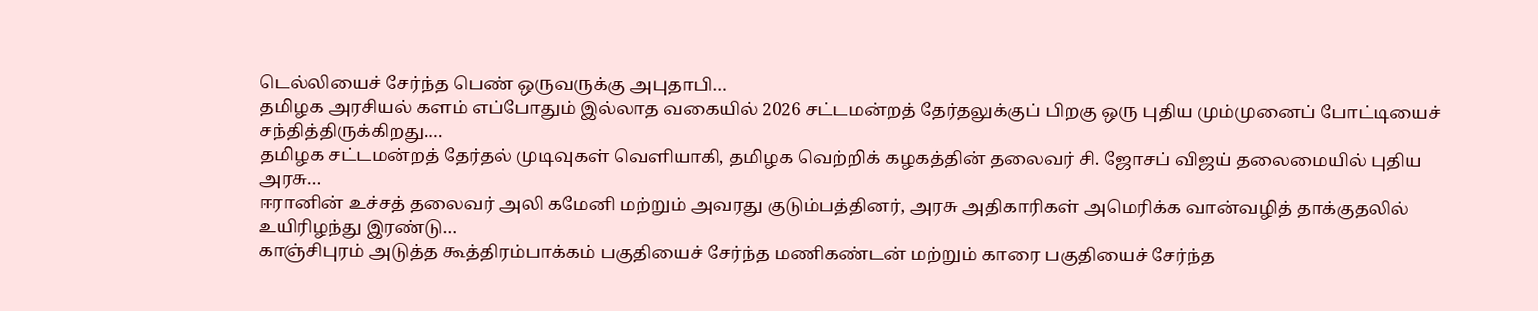டெல்லியைச் சேர்ந்த பெண் ஒருவருக்கு அபுதாபி…
தமிழக அரசியல் களம் எப்போதும் இல்லாத வகையில் 2026 சட்டமன்றத் தேர்தலுக்குப் பிறகு ஒரு புதிய மும்முனைப் போட்டியைச் சந்தித்திருக்கிறது.…
தமிழக சட்டமன்றத் தேர்தல் முடிவுகள் வெளியாகி, தமிழக வெற்றிக் கழகத்தின் தலைவர் சி. ஜோசப் விஜய் தலைமையில் புதிய அரசு…
ஈரானின் உச்சத் தலைவர் அலி கமேனி மற்றும் அவரது குடும்பத்தினர், அரசு அதிகாரிகள் அமெரிக்க வான்வழித் தாக்குதலில் உயிரிழந்து இரண்டு…
காஞ்சிபுரம் அடுத்த கூத்திரம்பாக்கம் பகுதியைச் சேர்ந்த மணிகண்டன் மற்றும் காரை பகுதியைச் சேர்ந்த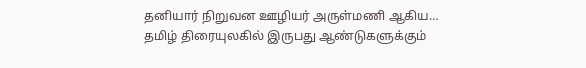தனியார் நிறுவன ஊழியர் அருள்மணி ஆகிய…
தமிழ் திரையுலகில் இருபது ஆண்டுகளுக்கும்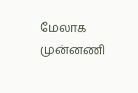மேலாக முன்னணி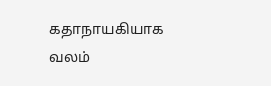கதாநாயகியாக வலம்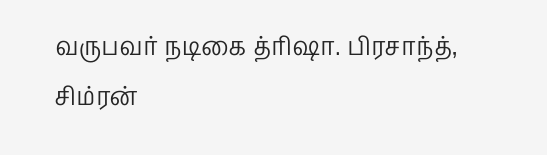வருபவர் நடிகை த்ரிஷா. பிரசாந்த், சிம்ரன்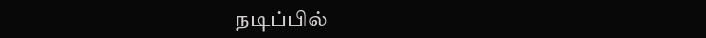நடிப்பில்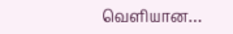வெளியான…